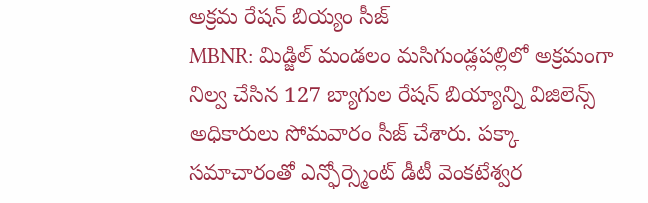అక్రమ రేషన్ బియ్యం సీజ్
MBNR: మిడ్జిల్ మండలం మసిగుండ్లపల్లిలో అక్రమంగా నిల్వ చేసిన 127 బ్యాగుల రేషన్ బియ్యాన్ని విజిలెన్స్ అధికారులు సోమవారం సీజ్ చేశారు. పక్కా సమాచారంతో ఎన్ఫోర్స్మెంట్ డీటీ వెంకటేశ్వర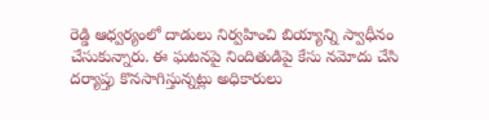రెడ్డి ఆధ్వర్యంలో దాడులు నిర్వహించి బియ్యాన్ని స్వాధీనం చేసుకున్నారు. ఈ ఘటనపై నిందితుడిపై కేసు నమోదు చేసి దర్యాప్తు కొనసాగిస్తున్నట్లు అధికారులు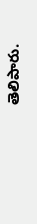తెలిపారు.